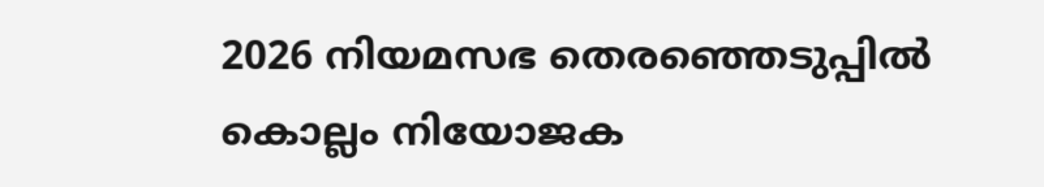2026 നിയമസഭ തെരഞ്ഞെടുപ്പില്‍ കൊല്ലം നിയോജക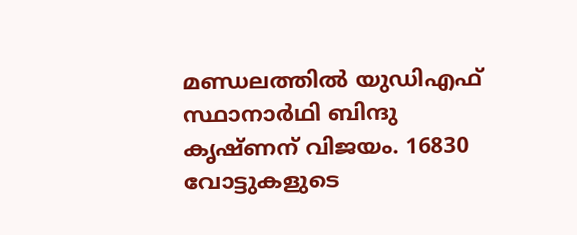മണ്ഡലത്തിൽ യുഡിഎഫ് സ്ഥാനാര്‍ഥി ബിന്ദു കൃഷ്ണന് വിജയം. 16830 വോട്ടുകളുടെ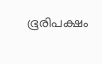ഭൂരിപക്ഷം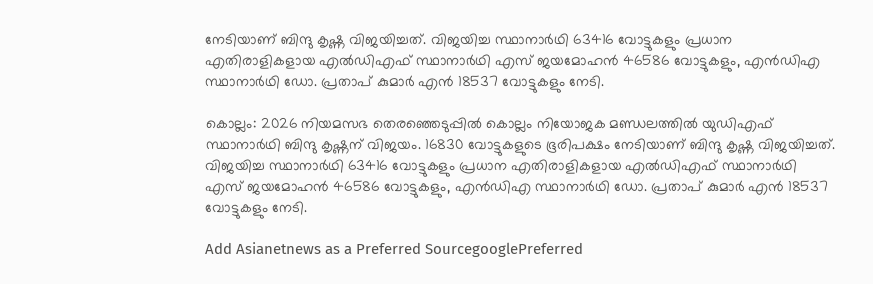നേടിയാണ് ബിന്ദു കൃഷ്ണ വിജയിച്ചത്. വിജയിച്ച സ്ഥാനാർഥി 63416 വോട്ടുകളും പ്രധാന എതിരാളികളായ എൽഡിഎഫ് സ്ഥാനാര്‍ഥി എസ് ജയമോഹൻ 46586 വോട്ടുകളും, എൻഡിഎ സ്ഥാനാര്‍ഥി ഡോ. പ്രതാപ് കുമാർ എൻ 18537 വോട്ടുകളും നേടി.

കൊല്ലം: 2026 നിയമസഭ തെരഞ്ഞെടുപ്പില്‍ കൊല്ലം നിയോജക മണ്ഡലത്തിൽ യുഡിഎഫ് സ്ഥാനാര്‍ഥി ബിന്ദു കൃഷ്ണന് വിജയം. 16830 വോട്ടുകളുടെ ഭൂരിപക്ഷം നേടിയാണ് ബിന്ദു കൃഷ്ണ വിജയിച്ചത്. വിജയിച്ച സ്ഥാനാർഥി 63416 വോട്ടുകളും പ്രധാന എതിരാളികളായ എൽഡിഎഫ് സ്ഥാനാര്‍ഥി എസ് ജയമോഹൻ 46586 വോട്ടുകളും, എൻഡിഎ സ്ഥാനാര്‍ഥി ഡോ. പ്രതാപ് കുമാർ എൻ 18537 വോട്ടുകളും നേടി.

Add Asianetnews as a Preferred SourcegooglePreferred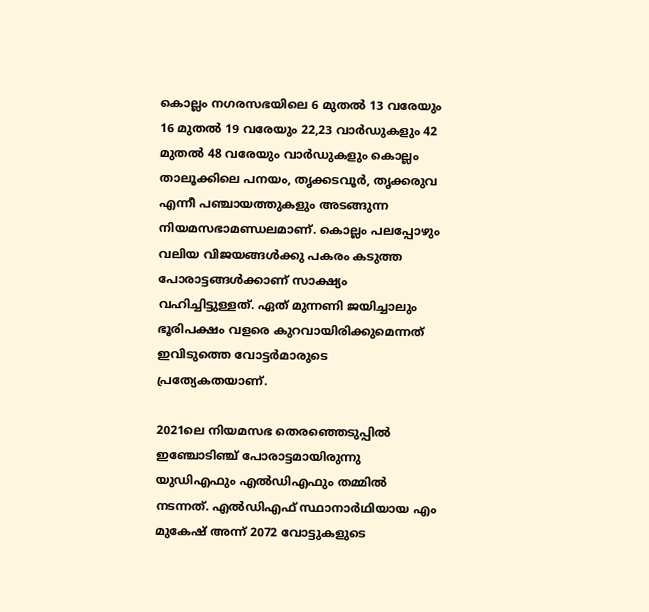കൊല്ലം നഗരസഭയിലെ 6 മുതൽ 13 വരേയും 16 മുതൽ 19 വരേയും 22,23 വാർഡുകളും 42 മുതൽ 48 വരേയും വാർഡുകളും കൊല്ലം താലൂക്കിലെ പനയം, തൃക്കടവൂർ, തൃക്കരുവ എന്നീ പഞ്ചായത്തുകളും അടങ്ങുന്ന നിയമസഭാമണ്ഡലമാണ്. കൊല്ലം പലപ്പോഴും വലിയ വിജയങ്ങൾക്കു പകരം കടുത്ത പോരാട്ടങ്ങൾക്കാണ് സാക്ഷ്യം വഹിച്ചിട്ടുള്ളത്. ഏത് മുന്നണി ജയിച്ചാലും ഭൂരിപക്ഷം വളരെ കുറവായിരിക്കുമെന്നത് ഇവിടുത്തെ വോട്ടർമാരുടെ പ്രത്യേകതയാണ്.

2021ലെ നിയമസഭ തെരഞ്ഞെടുപ്പിൽ ഇഞ്ചോടിഞ്ച് പോരാട്ടമായിരുന്നു യുഡിഎഫും എൽഡിഎഫും തമ്മിൽ നടന്നത്. എൽഡിഎഫ് സ്ഥാനാർഥിയായ എം മുകേഷ് അന്ന് 2072 വോട്ടുകളുടെ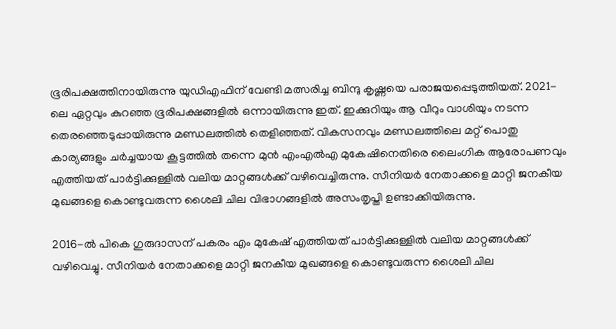ഭൂരിപക്ഷത്തിനായിരുന്നു യുഡിഎഫിന് വേണ്ടി മത്സരിച്ച ബിന്ദു കൃഷ്ണയെ പരാജയപ്പെടുത്തിയത്. 2021-ലെ ഏറ്റവും കുറഞ്ഞ ഭൂരിപക്ഷങ്ങളിൽ ഒന്നായിരുന്നു ഇത്. ഇക്കുറിയും ആ വീറും വാശിയും നടന്ന തെരഞ്ഞെടുപ്പായിരുന്നു മണ്ഡലത്തിൽ തെളിഞ്ഞത്. വികസനവും മണ്ഡലത്തിലെ മറ്റ് പൊതു കാര്യങ്ങളും ചർച്ചയായ കൂട്ടത്തിൽ തന്നെ മുൻ എംഎൽഎ മുകേഷിനെതിരെ ലൈംഗിക ആരോപണവും എത്തിയത് പാർട്ടിക്കുള്ളിൽ വലിയ മാറ്റങ്ങൾക്ക് വഴിവെച്ചിരുന്നു. സീനിയർ നേതാക്കളെ മാറ്റി ജനകീയ മുഖങ്ങളെ കൊണ്ടുവരുന്ന ശൈലി ചില വിഭാഗങ്ങളിൽ അസംതൃപ്തി ഉണ്ടാക്കിയിരുന്നു.

2016-ൽ പികെ ഗുരുദാസന് പകരം എം മുകേഷ് എത്തിയത് പാർട്ടിക്കുള്ളിൽ വലിയ മാറ്റങ്ങൾക്ക് വഴിവെച്ചു. സീനിയർ നേതാക്കളെ മാറ്റി ജനകീയ മുഖങ്ങളെ കൊണ്ടുവരുന്ന ശൈലി ചില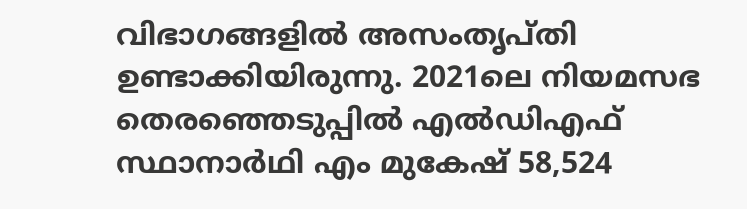വിഭാഗങ്ങളിൽ അസംതൃപ്തി ഉണ്ടാക്കിയിരുന്നു. 2021ലെ നിയമസഭ തെരഞ്ഞെടുപ്പിൽ എൽഡിഎഫ് സ്ഥാനാർഥി എം മുകേഷ് 58,524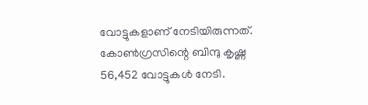വോട്ടുകളാണ് നേടിയിരുന്നത്. കോൺഗ്രസിന്റെ ബിന്ദു കൃഷ്ണ 56,452 വോട്ടുകൾ നേടി.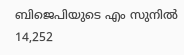ബിജെപിയുടെ എം സുനിൽ 14,252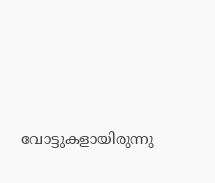വോട്ടുകളായിരുന്നു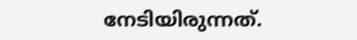നേടിയിരുന്നത്.